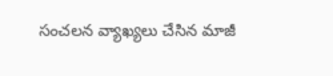సంచలన వ్యాఖ్యలు చేసిన మాజీ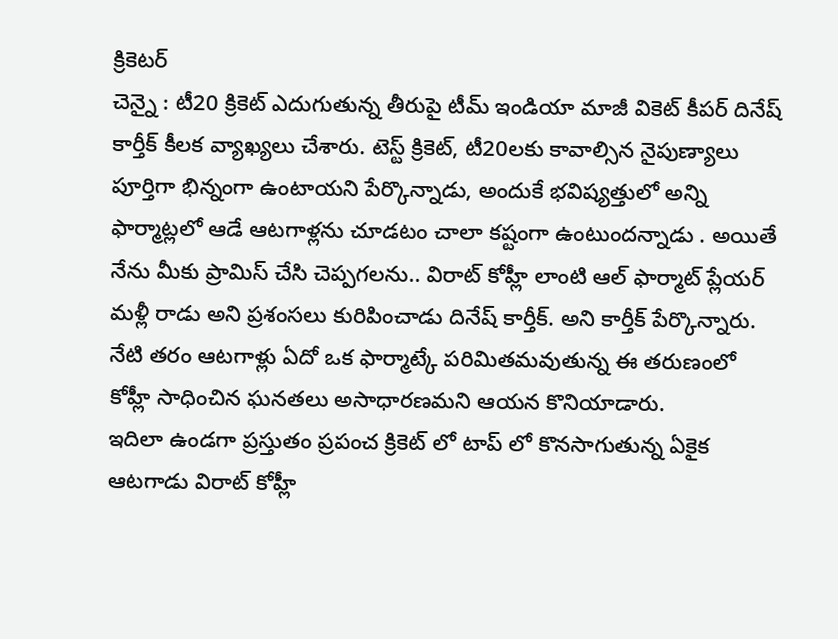క్రికెటర్
చెన్నై : టీ20 క్రికెట్ ఎదుగుతున్న తీరుపై టీమ్ ఇండియా మాజీ వికెట్ కీపర్ దినేష్ కార్తీక్ కీలక వ్యాఖ్యలు చేశారు. టెస్ట్ క్రికెట్, టీ20లకు కావాల్సిన నైపుణ్యాలు పూర్తిగా భిన్నంగా ఉంటాయని పేర్కొన్నాడు, అందుకే భవిష్యత్తులో అన్ని ఫార్మాట్లలో ఆడే ఆటగాళ్లను చూడటం చాలా కష్టంగా ఉంటుందన్నాడు . అయితే నేను మీకు ప్రామిస్ చేసి చెప్పగలను.. విరాట్ కోహ్లీ లాంటి ఆల్ ఫార్మాట్ ప్లేయర్ మళ్లీ రాడు అని ప్రశంసలు కురిపించాడు దినేష్ కార్తీక్. అని కార్తీక్ పేర్కొన్నారు. నేటి తరం ఆటగాళ్లు ఏదో ఒక ఫార్మాట్కే పరిమితమవుతున్న ఈ తరుణంలో కోహ్లీ సాధించిన ఘనతలు అసాధారణమని ఆయన కొనియాడారు.
ఇదిలా ఉండగా ప్రస్తుతం ప్రపంచ క్రికెట్ లో టాప్ లో కొనసాగుతున్న ఏకైక ఆటగాడు విరాట్ కోహ్లీ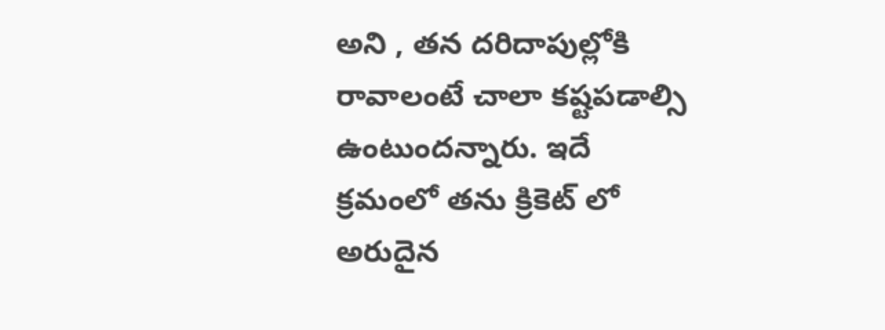అని , తన దరిదాపుల్లోకి రావాలంటే చాలా కష్టపడాల్సి ఉంటుందన్నారు. ఇదే క్రమంలో తను క్రికెట్ లో అరుదైన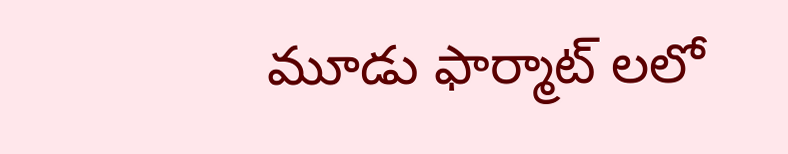మూడు ఫార్మాట్ లలో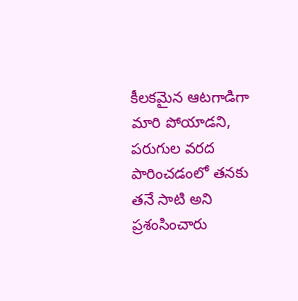కీలకమైన ఆటగాడిగా మారి పోయాడని, పరుగుల వరద పారించడంలో తనకు తనే సాటి అని ప్రశంసించారు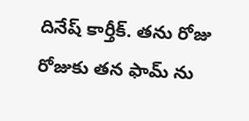దినేష్ కార్తీక్. తను రోజు రోజుకు తన ఫామ్ ను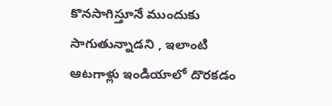కొనసాగిస్తూనే ముందుకు సాగుతున్నాడని , ఇలాంటి ఆటగాళ్లు ఇండియాలో దొరకడం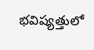భవిష్యత్తులో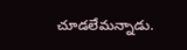చూడలేమన్నాడు.